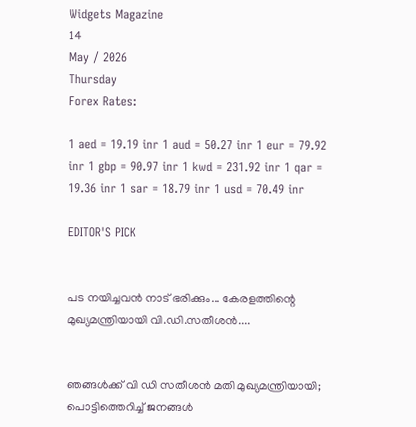Widgets Magazine
14
May / 2026
Thursday
Forex Rates:

1 aed = 19.19 inr 1 aud = 50.27 inr 1 eur = 79.92 inr 1 gbp = 90.97 inr 1 kwd = 231.92 inr 1 qar = 19.36 inr 1 sar = 18.79 inr 1 usd = 70.49 inr

EDITOR'S PICK


പട നയിച്ചവൻ നാട് ഭരിക്കും... കേരളത്തിന്റെ മുഖ്യമന്ത്രിയായി വി.ഡി.സതീശൻ....


ഞങ്ങൾക്ക് വി ഡി സതീശൻ മതി മുഖ്യമന്ത്രിയായി; പൊട്ടിത്തെറിച്ച് ജനങ്ങൾ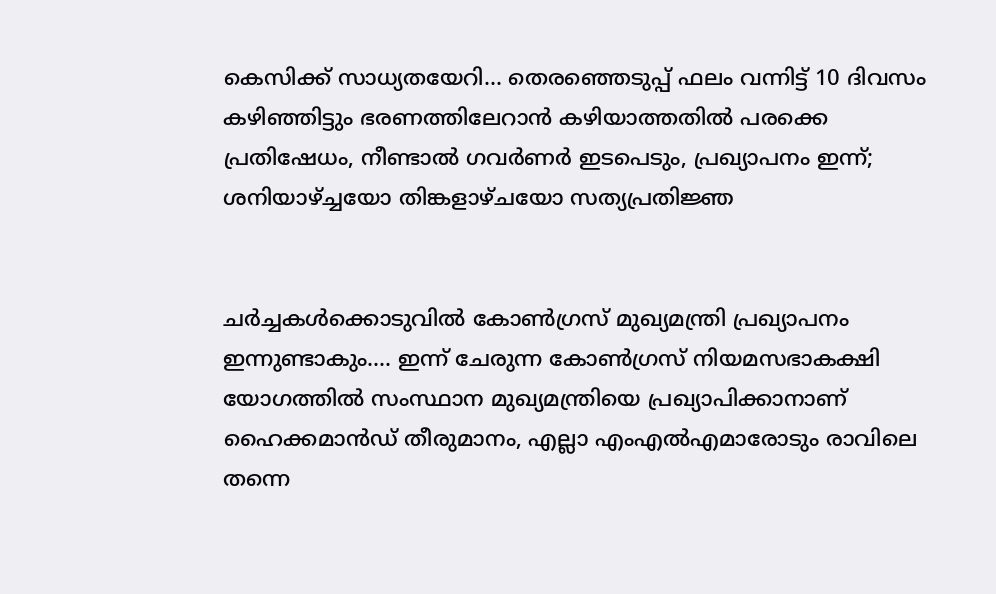കെസിക്ക് സാധ്യതയേറി... തെരഞ്ഞെടുപ്പ് ഫലം വന്നിട്ട് 10 ദിവസം കഴിഞ്ഞിട്ടും ഭരണത്തിലേറാന്‍ കഴിയാത്തതില്‍ പരക്കെ പ്രതിഷേധം, നീണ്ടാല്‍ ഗവര്‍ണര്‍ ഇടപെടും, പ്രഖ്യാപനം ഇന്ന്; ശനിയാഴ്ച്ചയോ തിങ്കളാഴ്ചയോ സത്യപ്രതിജ്ഞ


ചർച്ചകൾക്കൊടുവിൽ കോൺഗ്രസ് മുഖ്യമന്ത്രി പ്രഖ്യാപനം ഇന്നുണ്ടാകും.... ഇന്ന് ചേരുന്ന കോൺഗ്രസ് നിയമസഭാകക്ഷി യോഗത്തിൽ സംസ്ഥാന മുഖ്യമന്ത്രിയെ പ്രഖ്യാപിക്കാനാണ് ഹൈക്കമാൻഡ് തീരുമാനം, എല്ലാ എംഎൽ‌എമാരോടും രാവിലെ തന്നെ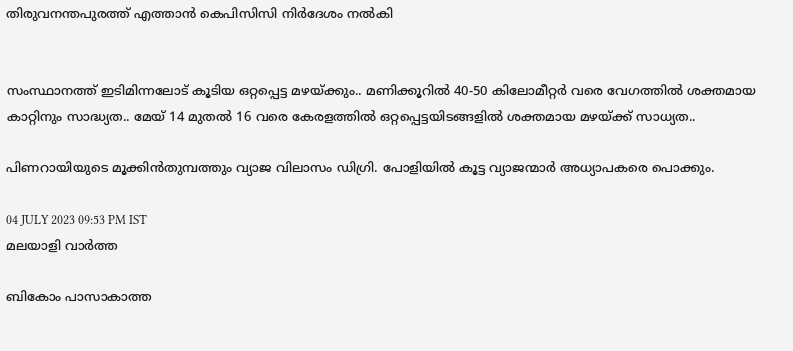തിരുവനന്തപുരത്ത് എത്താൻ കെപിസിസി നിർദേശം നൽകി


സംസ്ഥാനത്ത് ഇടിമിന്നലോട് കൂടിയ ഒറ്റപ്പെട്ട മഴയ്ക്കും.. മണിക്കൂറിൽ 40-50 കിലോമീറ്റർ വരെ വേഗത്തിൽ ശക്തമായ കാറ്റിനും സാദ്ധ്യത.. മേയ് 14 മുതൽ 16 വരെ കേരളത്തിൽ ഒറ്റപ്പെട്ടയിടങ്ങളിൽ ശക്തമായ മഴയ്ക്ക് സാധ്യത..

പിണറായിയുടെ മൂക്കിന്‍തുമ്പത്തും വ്യാജ വിലാസം ഡിഗ്രി. പോളിയില്‍ കൂട്ട വ്യാജന്മാര്‍ അധ്യാപകരെ പൊക്കും.

04 JULY 2023 09:53 PM IST
മലയാളി വാര്‍ത്ത

ബികോം പാസാകാത്ത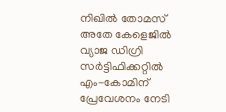നിഖില്‍ തോമസ് അതേ കേളെജില്‍ വ്യാജ ഡിഗ്രി സര്‍ട്ടിഫിക്കറ്റില്‍ എം-കോമിന് പ്രേവേശനം നേടി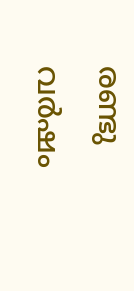രണ്ടു വര്‍ഷം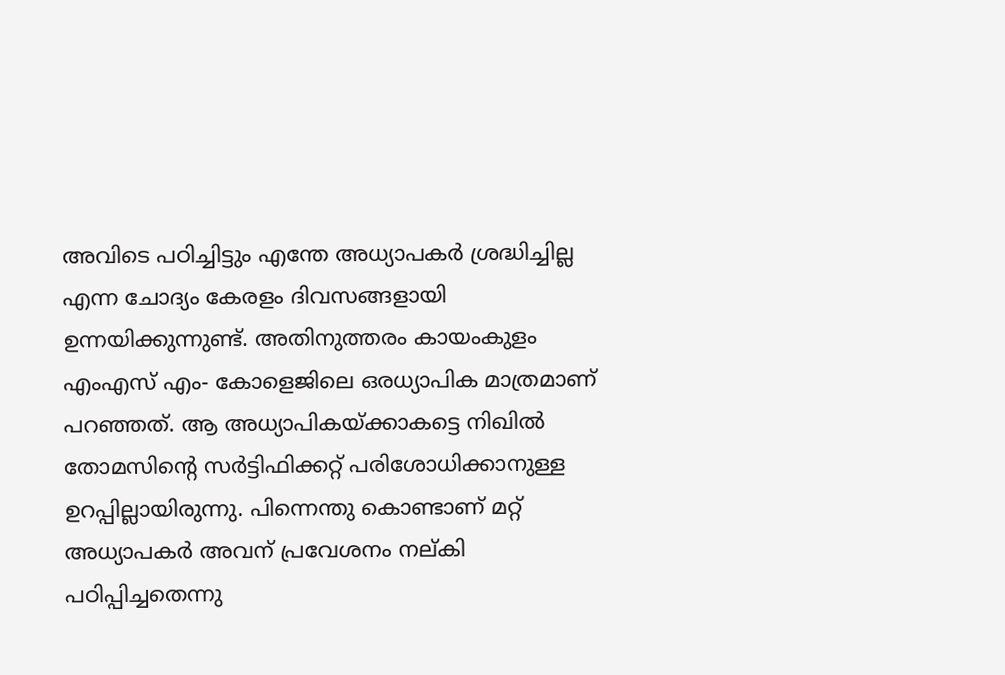അവിടെ പഠിച്ചിട്ടും എന്തേ അധ്യാപകര്‍ ശ്രദ്ധിച്ചില്ല എന്ന ചോദ്യം കേരളം ദിവസങ്ങളായി ഉന്നയിക്കുന്നുണ്ട്. അതിനുത്തരം കായംകുളം എംഎസ് എം- കോളെജിലെ ഒരധ്യാപിക മാത്രമാണ് പറഞ്ഞത്. ആ അധ്യാപികയ്ക്കാകട്ടെ നിഖില്‍ തോമസിന്റെ സര്‍ട്ടിഫിക്കറ്റ് പരിശോധിക്കാനുള്ള ഉറപ്പില്ലായിരുന്നു. പിന്നെന്തു കൊണ്ടാണ് മറ്റ് അധ്യാപകര്‍ അവന് പ്രവേശനം നല്കി പഠിപ്പിച്ചതെന്നു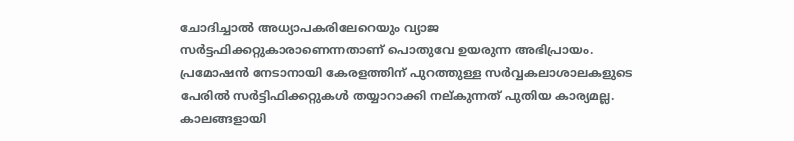ചോദിച്ചാല്‍ അധ്യാപകരിലേറെയും വ്യാജ സര്‍ട്ടഫിക്കറ്റുകാരാണെന്നതാണ് പൊതുവേ ഉയരുന്ന അഭിപ്രായം. പ്രമോഷന്‍ നേടാനായി കേരളത്തിന് പുറത്തുള്ള സര്‍വ്വകലാശാലകളുടെ പേരില്‍ സര്‍ട്ടിഫിക്കറ്റുകള്‍ തയ്യാറാക്കി നല്കുന്നത് പുതിയ കാര്യമല്ല. കാലങ്ങളായി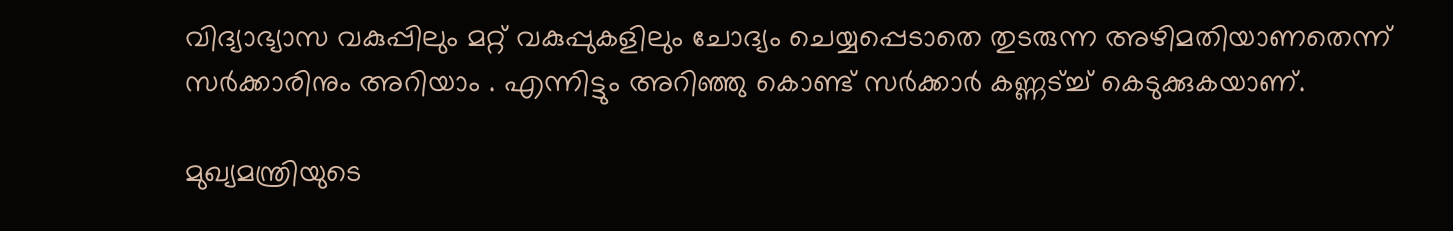വിദ്യാഭ്യാസ വകുപ്പിലും മറ്റ് വകുപ്പുകളിലും ചോദ്യം ചെയ്യപ്പെടാതെ തുടരുന്ന അഴിമതിയാണതെന്ന് സര്‍ക്കാരിനും അറിയാം . എന്നിട്ടും അറിഞ്ഞു കൊണ്ട് സര്‍ക്കാര്‍ കണ്ണട്ച്ച് കെടുക്കുകയാണ്.

മുഖ്യമന്ത്രിയുടെ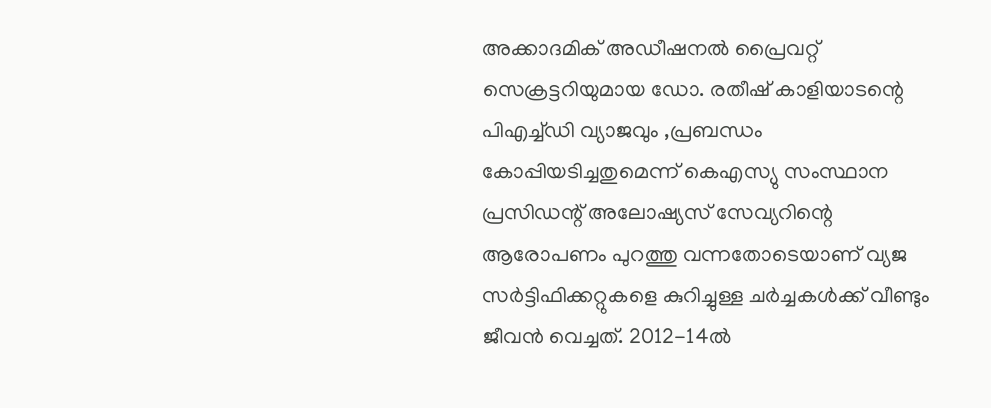അക്കാദമിക് അഡീഷനല്‍ പ്രൈവറ്റ് സെക്രട്ടറിയുമായ ഡോ. രതീഷ് കാളിയാടന്റെ പിഎച്ച്ഡി വ്യാജവും ,പ്രബന്ധം കോപ്പിയടിച്ചതുമെന്ന് കെഎസ്യു സംസ്ഥാന പ്രസിഡന്റ് അലോഷ്യസ് സേവ്യറിന്റെ ആരോപണം പുറത്തു വന്നതോടെയാണ് വ്യജ സര്‍ട്ടിഫിക്കറ്റുകളെ കുറിച്ചുള്ള ചര്‍ച്ചകള്‍ക്ക് വീണ്ടും ജീവന്‍ വെച്ചത്. 2012-14ല്‍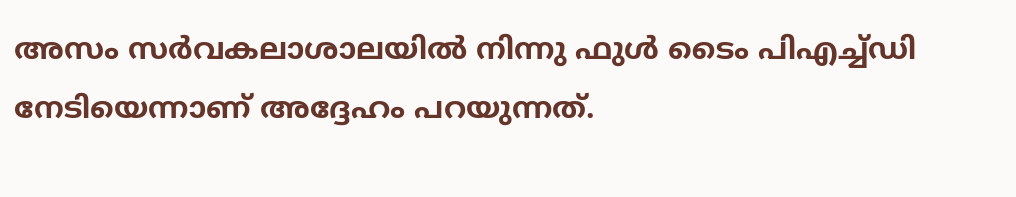അസം സര്‍വകലാശാലയില്‍ നിന്നു ഫുള്‍ ടൈം പിഎച്ച്ഡി നേടിയെന്നാണ് അദ്ദേഹം പറയുന്നത്.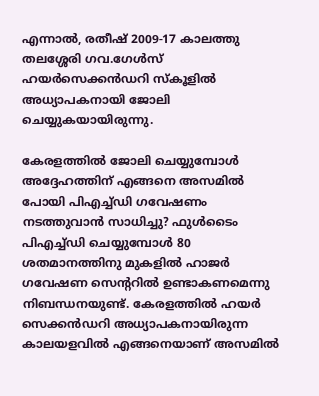എന്നാല്‍, രതീഷ് 2009-17 കാലത്തു തലശ്ശേരി ഗവ.ഗേള്‍സ് ഹയര്‍സെക്കന്‍ഡറി സ്‌കൂളില്‍ അധ്യാപകനായി ജോലി ചെയ്യുകയായിരുന്നു.

കേരളത്തില്‍ ജോലി ചെയ്യുമ്പോള്‍ അദ്ദേഹത്തിന് എങ്ങനെ അസമില്‍ പോയി പിഎച്ച്ഡി ഗവേഷണം നടത്തുവാന്‍ സാധിച്ചു? ഫുള്‍ടൈം പിഎച്ച്ഡി ചെയ്യുമ്പോള്‍ 80 ശതമാനത്തിനു മുകളില്‍ ഹാജര്‍ ഗവേഷണ സെന്ററില്‍ ഉണ്ടാകണമെന്നു നിബന്ധനയുണ്ട്. കേരളത്തില്‍ ഹയര്‍ സെക്കന്‍ഡറി അധ്യാപകനായിരുന്ന കാലയളവില്‍ എങ്ങനെയാണ് അസമില്‍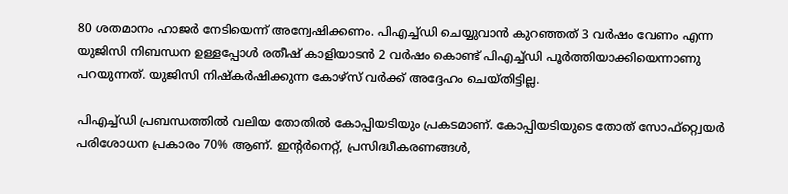80 ശതമാനം ഹാജര്‍ നേടിയെന്ന് അന്വേഷിക്കണം. പിഎച്ച്ഡി ചെയ്യുവാന്‍ കുറഞ്ഞത് 3 വര്‍ഷം വേണം എന്ന യുജിസി നിബന്ധന ഉള്ളപ്പോള്‍ രതീഷ് കാളിയാടന്‍ 2 വര്‍ഷം കൊണ്ട് പിഎച്ച്ഡി പൂര്‍ത്തിയാക്കിയെന്നാണു പറയുന്നത്. യുജിസി നിഷ്‌കര്‍ഷിക്കുന്ന കോഴ്‌സ് വര്‍ക്ക് അദ്ദേഹം ചെയ്തിട്ടില്ല.

പിഎച്ച്ഡി പ്രബന്ധത്തില്‍ വലിയ തോതില്‍ കോപ്പിയടിയും പ്രകടമാണ്. കോപ്പിയടിയുടെ തോത് സോഫ്റ്റ്വെയര്‍ പരിശോധന പ്രകാരം 70% ആണ്. ഇന്റര്‍നെറ്റ്, പ്രസിദ്ധീകരണങ്ങള്‍,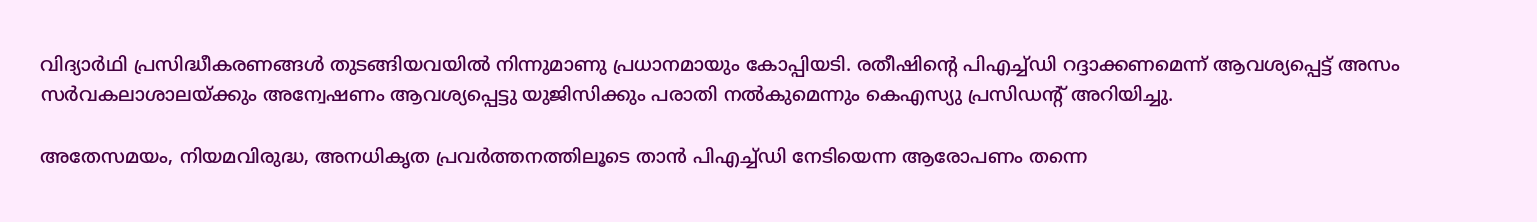വിദ്യാര്‍ഥി പ്രസിദ്ധീകരണങ്ങള്‍ തുടങ്ങിയവയില്‍ നിന്നുമാണു പ്രധാനമായും കോപ്പിയടി. രതീഷിന്റെ പിഎച്ച്ഡി റദ്ദാക്കണമെന്ന് ആവശ്യപ്പെട്ട് അസം സര്‍വകലാശാലയ്ക്കും അന്വേഷണം ആവശ്യപ്പെട്ടു യുജിസിക്കും പരാതി നല്‍കുമെന്നും കെഎസ്യു പ്രസിഡന്റ് അറിയിച്ചു.

അതേസമയം, നിയമവിരുദ്ധ, അനധികൃത പ്രവര്‍ത്തനത്തിലൂടെ താന്‍ പിഎച്ച്ഡി നേടിയെന്ന ആരോപണം തന്നെ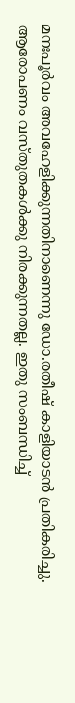മനഃപൂര്‍വം അവഹേളിക്കുന്നതിനാണെന്നു ഡോ.രതീഷ് കാളിയാടന്‍ പ്രതികരിച്ചു. ആരോപണം വസ്തുതകള്‍ക്കു നിരക്കുന്നതല്ല. ഇതു സംബന്ധിച്ച്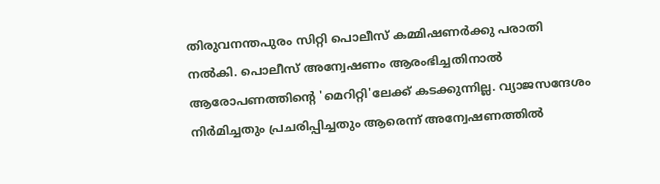തിരുവനന്തപുരം സിറ്റി പൊലീസ് കമ്മിഷണര്‍ക്കു പരാതി നല്‍കി. പൊലീസ് അന്വേഷണം ആരംഭിച്ചതിനാല്‍ ആരോപണത്തിന്റെ 'മെറിറ്റി'ലേക്ക് കടക്കുന്നില്ല. വ്യാജസന്ദേശം നിര്‍മിച്ചതും പ്രചരിപ്പിച്ചതും ആരെന്ന് അന്വേഷണത്തില്‍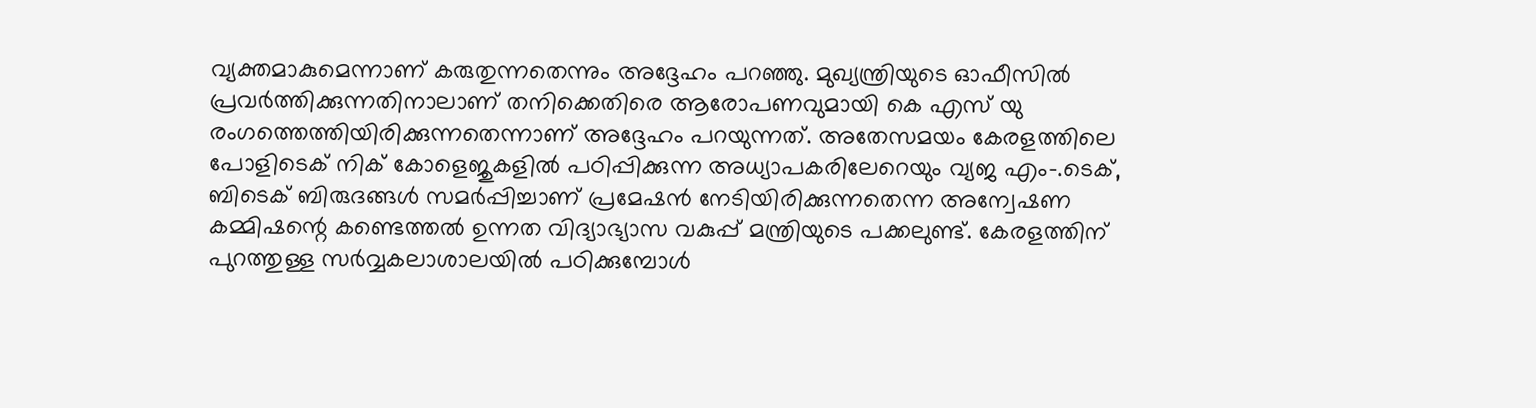വ്യക്തമാകുമെന്നാണ് കരുതുന്നതെന്നും അദ്ദേഹം പറഞ്ഞു. മുഖ്യന്ത്രിയുടെ ഓഫീസില്‍ പ്രവര്‍ത്തിക്കുന്നതിനാലാണ് തനിക്കെതിരെ ആരോപണവുമായി കെ എസ് യു രംഗത്തെത്തിയിരിക്കുന്നതെന്നാണ് അദ്ദേഹം പറയുന്നത്. അതേസമയം കേരളത്തിലെ പോളിടെക് നിക് കോളെജുകളില്‍ പഠിപ്പിക്കുന്ന അധ്യാപകരിലേറെയും വ്യജ എം-.ടെക്, ബിടെക് ബിരുദങ്ങള്‍ സമര്‍പ്പിച്ചാണ് പ്രമേഷന്‍ നേടിയിരിക്കുന്നതെന്ന അന്വേഷണ കമ്മിഷന്റെ കണ്ടെത്തല്‍ ഉന്നത വിദ്യാഭ്യാസ വകുപ്പ് മന്ത്രിയുടെ പക്കലുണ്ട്. കേരളത്തിന് പുറത്തുള്ള സര്‍വ്വകലാശാലയില്‍ പഠിക്കുമ്പോള്‍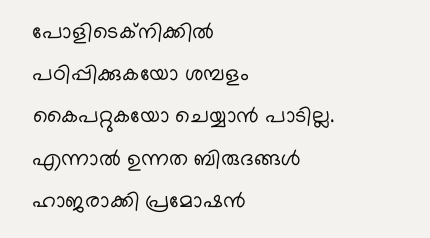പോളിടെക്‌നിക്കില്‍ പഠിപ്പിക്കുകയോ ശമ്പളം കൈപറ്റുകയോ ചെയ്യാന്‍ പാടില്ല. എന്നാല്‍ ഉന്നത ബിരുദങ്ങള്‍ ഹാജരാക്കി പ്രമോഷന്‍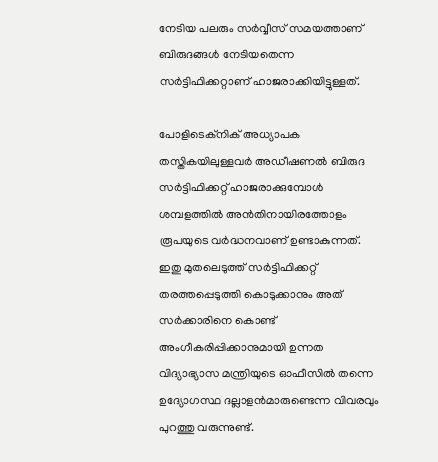നേടിയ പലരും സര്‍വ്വീസ് സമയത്താണ് ബിരുദങ്ങള്‍ നേടിയതെന്ന സര്‍ട്ടിഫിക്കറ്റാണ് ഹാജരാക്കിയിട്ടുള്ളത്.

പോളിടെക്‌നിക് അധ്യാപക തസ്തികയിലുള്ളവര്‍ അഡീഷണല്‍ ബിരുദ സര്‍ട്ടിഫിക്കറ്റ് ഹാജരാക്കുമ്പോള്‍ ശമ്പളത്തില്‍ അന്‍തിനായിരത്തോളം രൂപയുടെ വര്‍ദ്ധനവാണ് ഉണ്ടാകുന്നത്. ഇതു മുതലെടുത്ത് സര്‍ട്ടിഫിക്കറ്റ് തരത്തപ്പെടുത്തി കൊടുക്കാനും അത് സര്‍ക്കാരിനെ കൊണ്ട് അംഗീകരിപ്പിക്കാനുമായി ഉന്നത വിദ്യാഭ്യാസ മന്ത്രിയുടെ ഓഫീസില്‍ തന്നെ ഉദ്യോഗസ്ഥ ദല്ലാളന്‍മാരുണ്ടെന്ന വിവരവും പുറത്തു വരുന്നുണ്ട്.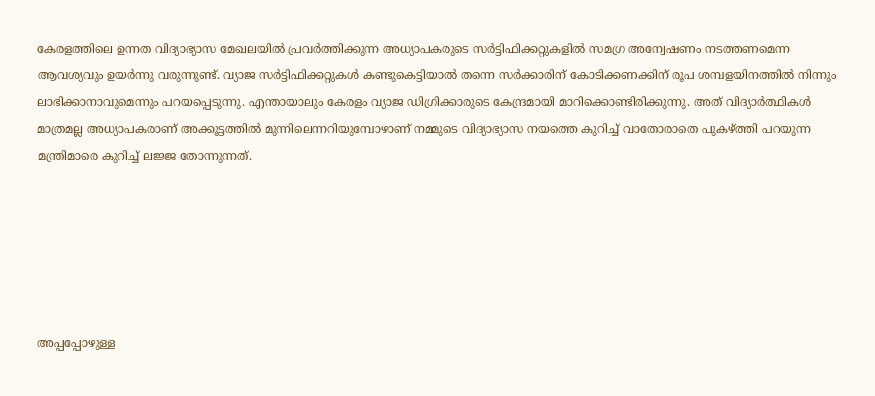കേരളത്തിലെ ഉന്നത വിദ്യാഭ്യാസ മേഖലയില്‍ പ്രവര്‍ത്തിക്കുന്ന അധ്യാപകരുടെ സര്‍ട്ടിഫിക്കറ്റുകളില്‍ സമഗ്ര അന്വേഷണം നടത്തണമെന്ന ആവശ്യവും ഉയര്‍ന്നു വരുന്നുണ്ട്. വ്യാജ സര്‍ട്ടിഫിക്കറ്റുകള്‍ കണ്ടുകെട്ടിയാല്‍ തന്നെ സര്‍ക്കാരിന് കോടിക്കണക്കിന് രൂപ ശമ്പളയിനത്തില്‍ നിന്നും ലാഭിക്കാനാവുമെന്നും പറയപ്പെടുന്നു. എന്തായാലും കേരളം വ്യാജ ഡിഗ്രിക്കാരുടെ കേന്ദ്രമായി മാറിക്കൊണ്ടിരിക്കുന്നു. അത് വിദ്യാര്‍ത്ഥികള്‍ മാത്രമല്ല അധ്യാപകരാണ് അക്കൂട്ടത്തില്‍ മുന്നിലെന്നറിയുമ്പോഴാണ് നമ്മുടെ വിദ്യാഭ്യാസ നയത്തെ കുറിച്ച് വാതോരാതെ പുകഴ്ത്തി പറയുന്ന മന്ത്രിമാരെ കുറിച്ച് ലജ്ജ തോന്നുന്നത്.






അപ്പപ്പോഴുള്ള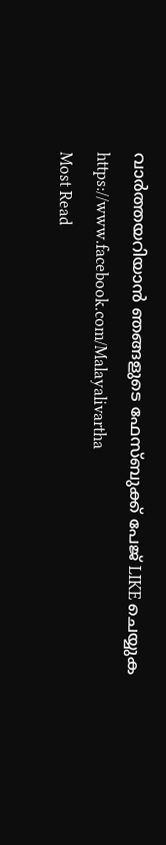വാര്‍ത്തയറിയാന്‍ ഞങ്ങളുടെ ഫേസ്‌ബുക്ക്‌ പേജ് LIKE ചെയ്യുക
https://www.facebook.com/Malayalivartha
Most Read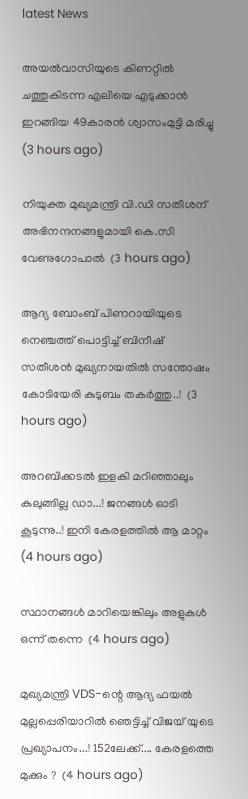latest News

അയല്‍വാസിയുടെ കിണറ്റില്‍ ചത്തുകിടന്ന എലിയെ എടുക്കാന്‍ ഇറങ്ങിയ 49കാരന്‍ ശ്വാസംമുട്ടി മരിച്ചു  (3 hours ago)

നിയുക്ത മുഖ്യമന്ത്രി വി.ഡി സതീശന് അഭിനന്ദനങ്ങളുമായി കെ.സി വേണുഗോപാല്‍  (3 hours ago)

ആദ്യ ബോംബ് പിണറായിയുടെ നെഞ്ചത്ത് പൊട്ടിച്ച് ബിനീഷ് സതീശൻ മുഖ്യനായതിൽ സന്തോഷം കോടിയേരി കുടുബം തകർത്തു..!  (3 hours ago)

അറബിക്കടൽ ഇളകി മറിഞ്ഞാലും കുലുങ്ങില്ല ഡാ...! ജനങ്ങൾ ഓടി കൂടുന്നു..! ഇനി കേരളത്തിൽ ആ മാറ്റം  (4 hours ago)

സ്ഥാനങ്ങള്‍ മാറിയെങ്കിലും അളുകള്‍ ഒന്ന് തന്നെ  (4 hours ago)

മുഖ്യമന്ത്രി VDS-ന്റെ ആദ്യ ഫയൽ മുല്ലപ്പെരിയാറിൽ ഞെട്ടിച്ച് വിജയ് യുടെ പ്രഖ്യാപനം...! 152ലേക്ക്.... കേരളത്തെ മുക്കും ?  (4 hours ago)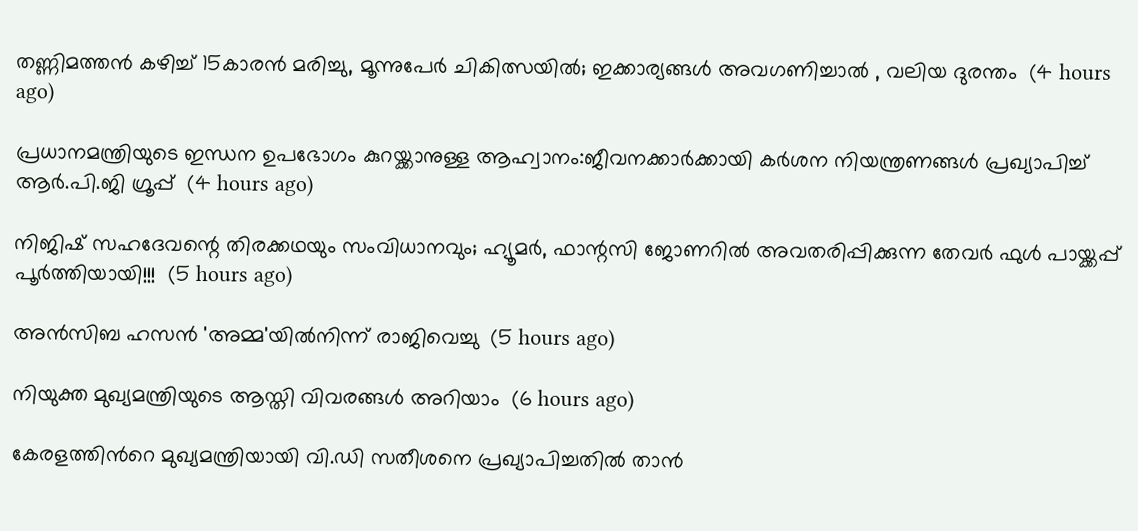തണ്ണിമത്തൻ കഴിച്ച് 15കാരൻ മരിച്ചു, മൂന്നുപേർ ചികിത്സയിൽ; ഇക്കാര്യങ്ങൾ അവഗണിച്ചാൽ , വലിയ ദുരന്തം  (4 hours ago)

പ്രധാനമന്ത്രിയുടെ ഇന്ധന ഉപഭോഗം കുറയ്ക്കാനുള്ള ആഹ്വാനം:ജീവനക്കാര്‍ക്കായി കര്‍ശന നിയന്ത്രണങ്ങള്‍ പ്രഖ്യാപിച്ച് ആര്‍.പി.ജി ഗ്രൂപ്പ്  (4 hours ago)

നിജിഷ് സഹദേവന്റെ തിരക്കഥയും സംവിധാനവും; ഹ്യൂമർ, ഫാന്റസി ജോണറിൽ അവതരിപ്പിക്കുന്ന തേവർ ഫുൾ പായ്ക്കപ്പ് പൂർത്തിയായി!!!  (5 hours ago)

അന്‍സിബ ഹസന്‍ 'അമ്മ'യില്‍നിന്ന് രാജിവെച്ചു  (5 hours ago)

നിയുക്ത മുഖ്യമന്ത്രിയുടെ ആസ്തി വിവരങ്ങള്‍ അറിയാം  (6 hours ago)

കേരളത്തിന്‍റെ മുഖ്യമന്ത്രിയായി വി.ഡി സതീശനെ പ്രഖ്യാപിച്ചതിൽ താൻ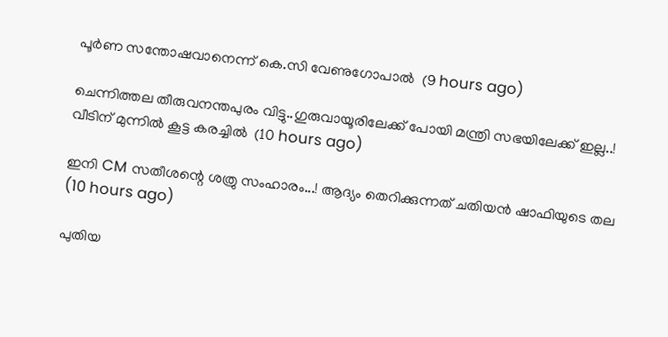പൂര്‍ണ സന്തോഷവാനെന്ന് കെ.സി വേണുഗോപാൽ  (9 hours ago)

ചെന്നിത്തല തീരുവനന്തപുരം വിട്ടു..ഗുരുവായൂരിലേക്ക് പോയി മന്ത്രി സഭയിലേക്ക് ഇല്ല..! വീടിന് മുന്നിൽ കൂട്ട കരച്ചിൽ  (10 hours ago)

ഇനി CM സതീശന്റെ ശത്രു സംഹാരം...! ആദ്യം തെറിക്കുന്നത് ചതിയൻ ഷാഫിയുടെ തല  (10 hours ago)

പുതിയ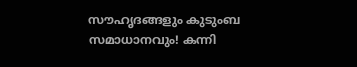സൗഹൃദങ്ങളും കുടുംബ സമാധാനവും! കന്നി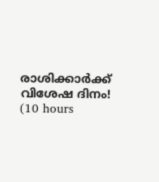രാശിക്കാർക്ക് വിശേഷ ദിനം!  (10 hours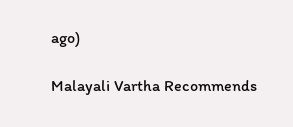ago)

Malayali Vartha Recommends